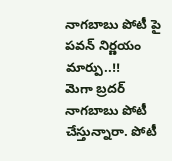నాగబాబు పోటీ పై పవన్ నిర్ణయం మార్పు..!!
మెగా బ్రదర్ నాగబాబు పోటీ చేస్తున్నారా. పోటీ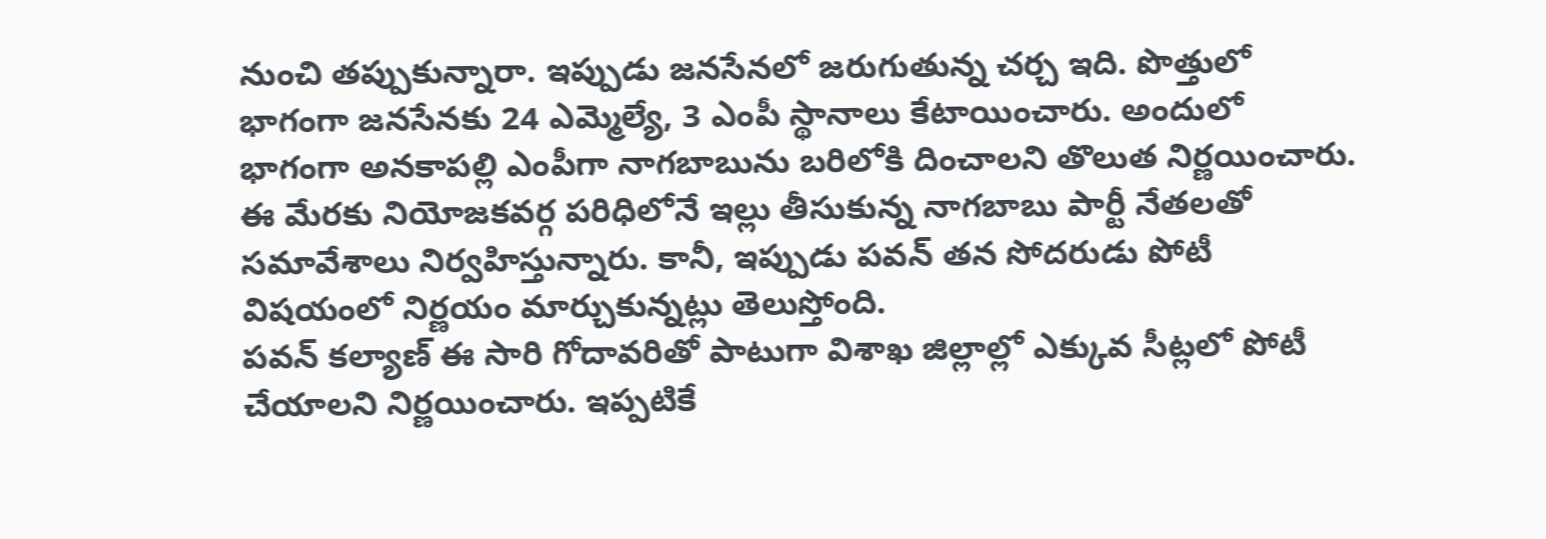నుంచి తప్పుకున్నారా. ఇప్పుడు జనసేనలో జరుగుతున్న చర్చ ఇది. పొత్తులో భాగంగా జనసేనకు 24 ఎమ్మెల్యే, 3 ఎంపీ స్థానాలు కేటాయించారు. అందులో భాగంగా అనకాపల్లి ఎంపీగా నాగబాబును బరిలోకి దించాలని తొలుత నిర్ణయించారు. ఈ మేరకు నియోజకవర్గ పరిధిలోనే ఇల్లు తీసుకున్న నాగబాబు పార్టీ నేతలతో సమావేశాలు నిర్వహిస్తున్నారు. కానీ, ఇప్పుడు పవన్ తన సోదరుడు పోటీ విషయంలో నిర్ణయం మార్చుకున్నట్లు తెలుస్తోంది.
పవన్ కల్యాణ్ ఈ సారి గోదావరితో పాటుగా విశాఖ జిల్లాల్లో ఎక్కువ సీట్లలో పోటీ చేయాలని నిర్ణయించారు. ఇప్పటికే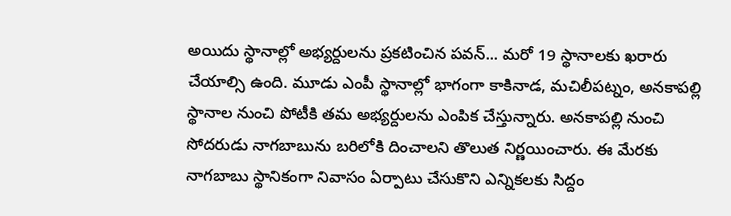అయిదు స్థానాల్లో అభ్యర్దులను ప్రకటించిన పవన్... మరో 19 స్థానాలకు ఖరారు చేయాల్సి ఉంది. మూడు ఎంపీ స్థానాల్లో భాగంగా కాకినాడ, మచిలీపట్నం, అనకాపల్లి స్థానాల నుంచి పోటీకి తమ అభ్యర్దులను ఎంపిక చేస్తున్నారు. అనకాపల్లి నుంచి సోదరుడు నాగబాబును బరిలోకి దించాలని తొలుత నిర్ణయించారు. ఈ మేరకు నాగబాబు స్థానికంగా నివాసం ఏర్పాటు చేసుకొని ఎన్నికలకు సిద్దం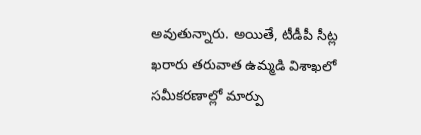అవుతున్నారు. అయితే, టీడీపీ సీట్ల ఖరారు తరువాత ఉమ్మడి విశాఖలో సమీకరణాల్లో మార్పు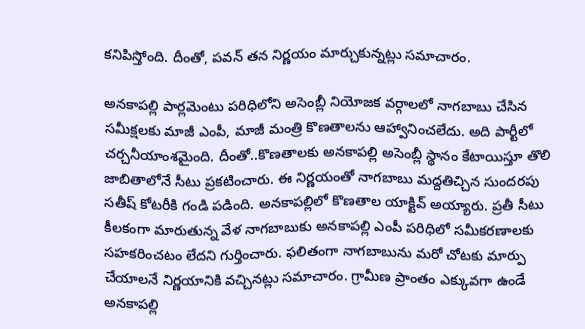కనిపిస్తోంది. దీంతో, పవన్ తన నిర్ణయం మార్చుకున్నట్లు సమాచారం.

అనకాపల్లి పార్లమెంటు పరిధిలోని అసెంబ్లీ నియోజక వర్గాలలో నాగబాబు చేసిన సమీక్షలకు మాజీ ఎంపీ, మాజీ మంత్రి కొణతాలను ఆహ్వానించలేదు. అది పార్టీలో చర్చనీయాంశమైంది. దీంతో..కొణతాలకు అనకాపల్లి అసెంబ్లీ స్థానం కేటాయిస్తూ తొలి జాబితాలోనే సీటు ప్రకటించారు. ఈ నిర్ణయంతో నాగబాబు మద్దతిచ్చిన సుందరపు సతీష్ కోటరీకి గండి పడింది. అనకాపల్లిలో కొణతాల యాక్టివ్ అయ్యారు. ప్రతీ సీటు కీలకంగా మారుతున్న వేళ నాగబాబుకు అనకాపల్లి ఎంపీ పరిధిలో సమీకరణాలకు సహకరించటం లేదని గుర్తించారు. ఫలితంగా నాగబాబును మరో చోటకు మార్పు చేయాలనే నిర్ణయానికి వచ్చినట్లు సమాచారం. గ్రామీణ ప్రాంతం ఎక్కువగా ఉండే అనకాపల్లి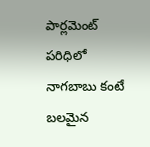పార్లమెంట్ పరిధిలో నాగబాబు కంటే బలమైన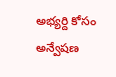అభ్యర్ది కోసం అన్వేషణ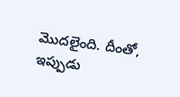మొదలైంది. దీంతో, ఇప్పుడు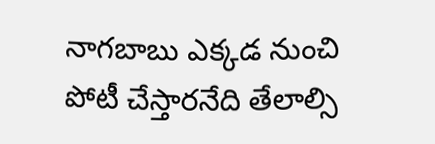నాగబాబు ఎక్కడ నుంచి పోటీ చేస్తారనేది తేలాల్సి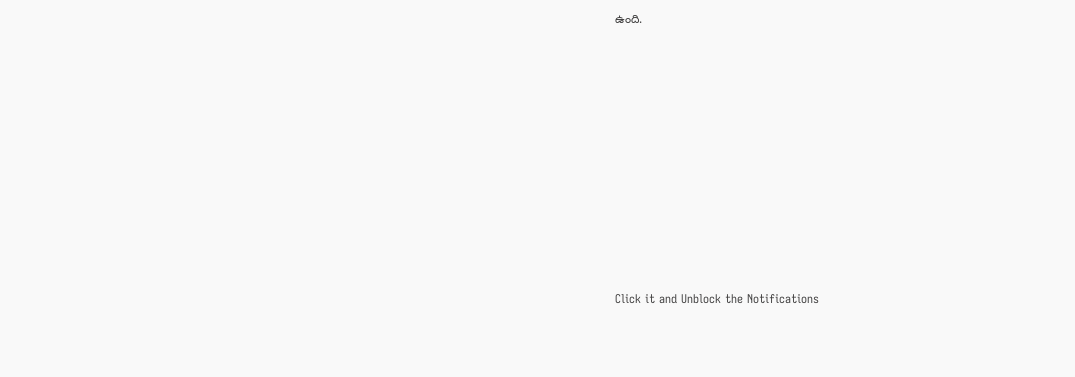ఉంది.












Click it and Unblock the Notifications